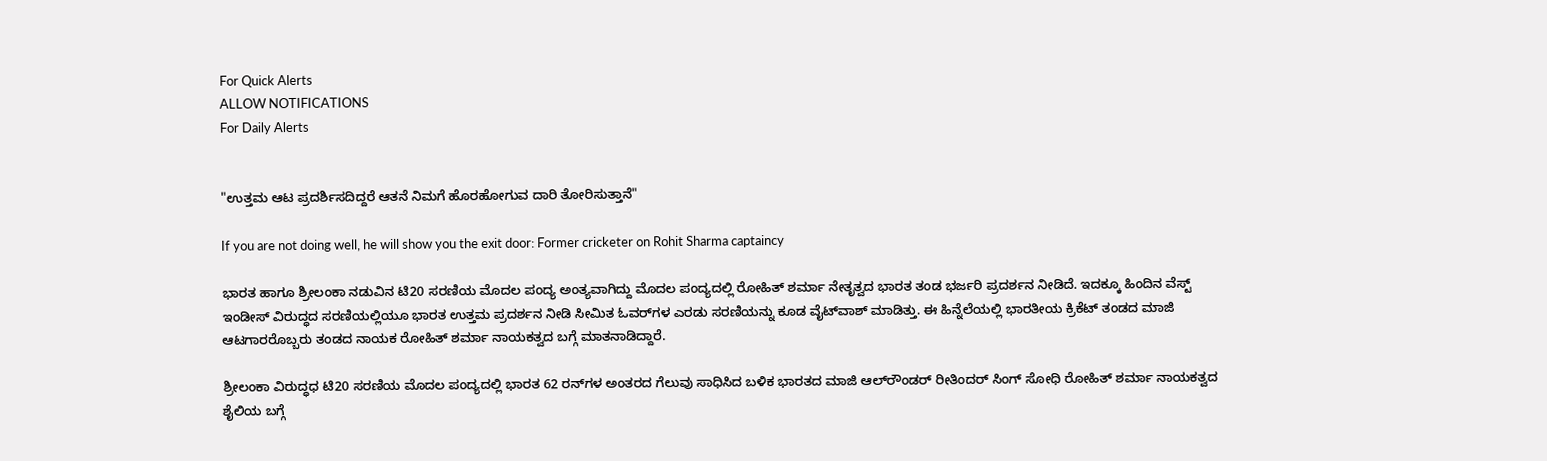For Quick Alerts
ALLOW NOTIFICATIONS
For Daily Alerts


"ಉತ್ತಮ ಆಟ ಪ್ರದರ್ಶಿಸದಿದ್ದರೆ ಆತನೆ ನಿಮಗೆ ಹೊರಹೋಗುವ ದಾರಿ ತೋರಿಸುತ್ತಾನೆ"

If you are not doing well, he will show you the exit door: Former cricketer on Rohit Sharma captaincy

ಭಾರತ ಹಾಗೂ ಶ್ರೀಲಂಕಾ ನಡುವಿನ ಟಿ20 ಸರಣಿಯ ಮೊದಲ ಪಂದ್ಯ ಅಂತ್ಯವಾಗಿದ್ದು ಮೊದಲ ಪಂದ್ಯದಲ್ಲಿ ರೋಹಿತ್ ಶರ್ಮಾ ನೇತೃತ್ವದ ಭಾರತ ತಂಡ ಭರ್ಜರಿ ಪ್ರದರ್ಶನ ನೀಡಿದೆ. ಇದಕ್ಕೂ ಹಿಂದಿನ ವೆಸ್ಟ್ ಇಂಡೀಸ್ ವಿರುದ್ಧದ ಸರಣಿಯಲ್ಲಿಯೂ ಭಾರತ ಉತ್ತಮ ಪ್ರದರ್ಶನ ನೀಡಿ ಸೀಮಿತ ಓವರ್‌ಗಳ ಎರಡು ಸರಣಿಯನ್ನು ಕೂಡ ವೈಟ್‌ವಾಶ್ ಮಾಡಿತ್ತು. ಈ ಹಿನ್ನೆಲೆಯಲ್ಲಿ ಭಾರತೀಯ ಕ್ರಿಕೆಟ್ ತಂಡದ ಮಾಜಿ ಆಟಗಾರರೊಬ್ಬರು ತಂಡದ ನಾಯಕ ರೋಹಿತ್ ಶರ್ಮಾ ನಾಯಕತ್ವದ ಬಗ್ಗೆ ಮಾತನಾಡಿದ್ದಾರೆ.

ಶ್ರೀಲಂಕಾ ವಿರುದ್ಧಧ ಟಿ20 ಸರಣಿಯ ಮೊದಲ ಪಂದ್ಯದಲ್ಲಿ ಭಾರತ 62 ರನ್‌ಗಳ ಅಂತರದ ಗೆಲುವು ಸಾಧಿಸಿದ ಬಳಿಕ ಭಾರತದ ಮಾಜಿ ಆಲ್‌ರೌಂಡರ್ ರೀತಿಂದರ್ ಸಿಂಗ್ ಸೋಧಿ ರೋಹಿತ್ ಶರ್ಮಾ ನಾಯಕತ್ವದ ಶೈಲಿಯ ಬಗ್ಗೆ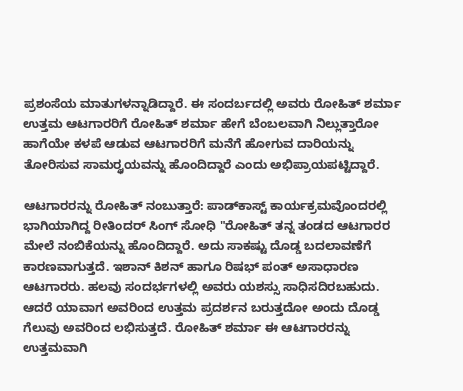ಪ್ರಶಂಸೆಯ ಮಾತುಗಳನ್ನಾಡಿದ್ದಾರೆ. ಈ ಸಂದರ್ಬದಲ್ಲಿ ಅವರು ರೋಹಿತ್ ಶರ್ಮಾ ಉತ್ತಮ ಆಟಗಾರರಿಗೆ ರೋಹಿತ್ ಶರ್ಮಾ ಹೇಗೆ ಬೆಂಬಲವಾಗಿ ನಿಲ್ಲುತ್ತಾರೋ ಹಾಗೆಯೇ ಕಳಪೆ ಆಡುವ ಆಟಗಾರರಿಗೆ ಮನೆಗೆ ಹೋಗುವ ದಾರಿಯನ್ನು ತೋರಿಸುವ ಸಾಮರ್ರ್ಥಯವನ್ನು ಹೊಂದಿದ್ದಾರೆ ಎಂದು ಅಭಿಪ್ರಾಯಪಟ್ಟಿದ್ದಾರೆ.

ಆಟಗಾರರನ್ನು ರೋಹಿತ್ ನಂಬುತ್ತಾರೆ: ಪಾಡ್‌ಕಾಸ್ಟ್ ಕಾರ್ಯಕ್ರಮವೊಂದರಲ್ಲಿ ಭಾಗಿಯಾಗಿದ್ದ ರೀತಿಂದರ್ ಸಿಂಗ್ ಸೋಧಿ "ರೋಹಿತ್ ತನ್ನ ತಂಡದ ಆಟಗಾರರ ಮೇಲೆ ನಂಬಿಕೆಯನ್ನು ಹೊಂದಿದ್ದಾರೆ. ಅದು ಸಾಕಷ್ಟು ದೊಡ್ಡ ಬದಲಾವಣೆಗೆ ಕಾರಣವಾಗುತ್ತದೆ. ಇಶಾನ್ ಕಿಶನ್ ಹಾಗೂ ರಿಷಭ್ ಪಂತ್ ಅಸಾಧಾರಣ ಆಟಗಾರರು. ಹಲವು ಸಂದರ್ಭಗಳಲ್ಲಿ ಅವರು ಯಶಸ್ಸು ಸಾಧಿಸದಿರಬಹುದು. ಆದರೆ ಯಾವಾಗ ಅವರಿಂದ ಉತ್ತಮ ಪ್ರದರ್ಶನ ಬರುತ್ತದೋ ಅಂದು ದೊಡ್ಡ ಗೆಲುವು ಅವರಿಂದ ಲಭಿಸುತ್ತದೆ. ರೋಹಿತ್ ಶರ್ಮಾ ಈ ಆಟಗಾರರನ್ನು ಉತ್ತಮವಾಗಿ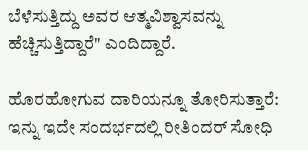ಬೆಳೆಸುತ್ತಿದ್ದು ಅವರ ಆತ್ಮವಿಶ್ವಾಸವನ್ನು ಹೆಚ್ಚಿಸುತ್ತಿದ್ದಾರೆ" ಎಂದಿದ್ದಾರೆ.

ಹೊರಹೋಗುವ ದಾರಿಯನ್ನೂ ತೋರಿಸುತ್ತಾರೆ: ಇನ್ನು ಇದೇ ಸಂದರ್ಭದಲ್ಲಿ ರೀತಿಂದರ್ ಸೋಧಿ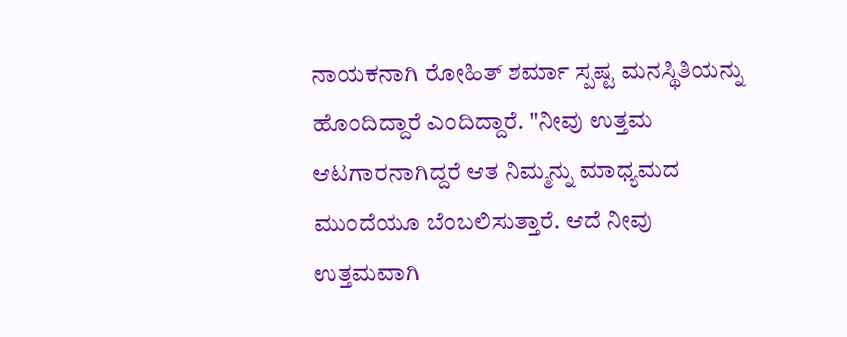ನಾಯಕನಾಗಿ ರೋಹಿತ್ ಶರ್ಮಾ ಸ್ಪಷ್ಟ ಮನಸ್ಥಿತಿಯನ್ನು ಹೊಂದಿದ್ದಾರೆ ಎಂದಿದ್ದಾರೆ. "ನೀವು ಉತ್ತಮ ಆಟಗಾರನಾಗಿದ್ದರೆ ಆತ ನಿಮ್ಮನ್ನು ಮಾಧ್ಯಮದ ಮುಂದೆಯೂ ಬೆಂಬಲಿಸುತ್ತಾರೆ. ಆದೆ ನೀವು ಉತ್ತಮವಾಗಿ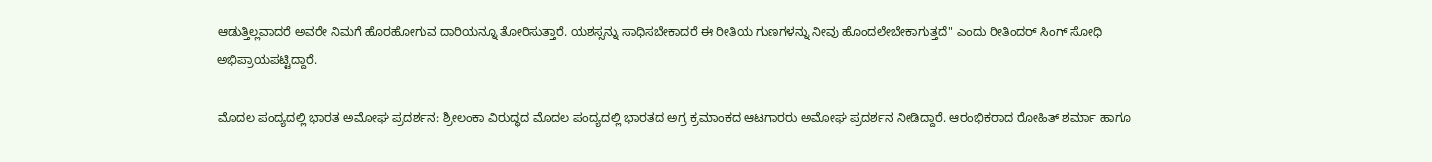ಆಡುತ್ತಿಲ್ಲವಾದರೆ ಅವರೇ ನಿಮಗೆ ಹೊರಹೋಗುವ ದಾರಿಯನ್ನೂ ತೋರಿಸುತ್ತಾರೆ. ಯಶಸ್ಸನ್ನು ಸಾಧಿಸಬೇಕಾದರೆ ಈ ರೀತಿಯ ಗುಣಗಳನ್ನು ನೀವು ಹೊಂದಲೇಬೇಕಾಗುತ್ತದೆ" ಎಂದು ರೀತಿಂದರ್ ಸಿಂಗ್ ಸೋಧಿ ಅಭಿಪ್ರಾಯಪಟ್ಟಿದ್ದಾರೆ.

ಮೊದಲ ಪಂದ್ಯದಲ್ಲಿ ಭಾರತ ಅಮೋಘ ಪ್ರದರ್ಶನ: ಶ್ರೀಲಂಕಾ ವಿರುದ್ಧದ ಮೊದಲ ಪಂದ್ಯದಲ್ಲಿ ಭಾರತದ ಅಗ್ರ ಕ್ರಮಾಂಕದ ಆಟಗಾರರು ಅಮೋಘ ಪ್ರದರ್ಶನ ನೀಡಿದ್ದಾರೆ. ಆರಂಭಿಕರಾದ ರೋಹಿತ್ ಶರ್ಮಾ ಹಾಗೂ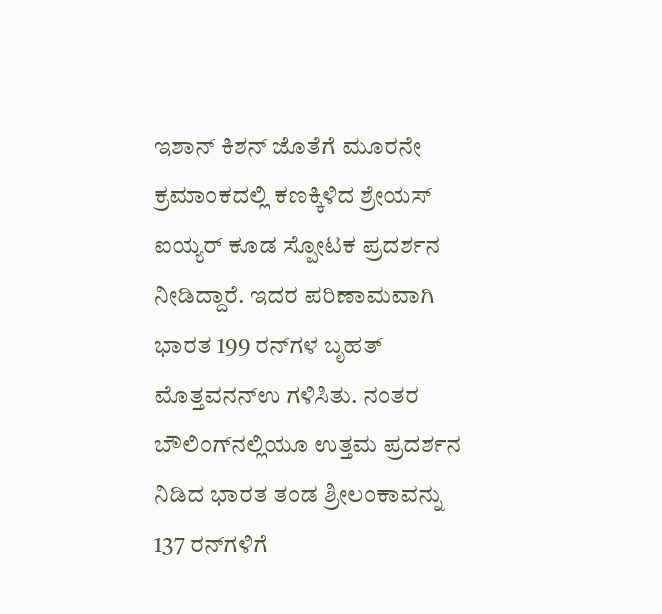ಇಶಾನ್ ಕಿಶನ್ ಜೊತೆಗೆ ಮೂರನೇ ಕ್ರಮಾಂಕದಲ್ಲಿ ಕಣಕ್ಕಿಳಿದ ಶ್ರೇಯಸ್ ಐಯ್ಯರ್ ಕೂಡ ಸ್ಪೋಟಕ ಪ್ರದರ್ಶನ ನೀಡಿದ್ದಾರೆ. ಇದರ ಪರಿಣಾಮವಾಗಿ ಭಾರತ 199 ರನ್‌ಗಳ ಬೃಹತ್ ಮೊತ್ತವನನ್ಉ ಗಳಿಸಿತು. ನಂತರ ಬೌಲಿಂಗ್‌ನಲ್ಲಿಯೂ ಉತ್ತಮ ಪ್ರದರ್ಶನ ನಿಡಿದ ಭಾರತ ತಂಡ ಶ್ರೀಲಂಕಾವನ್ನು 137 ರನ್‌ಗಳಿಗೆ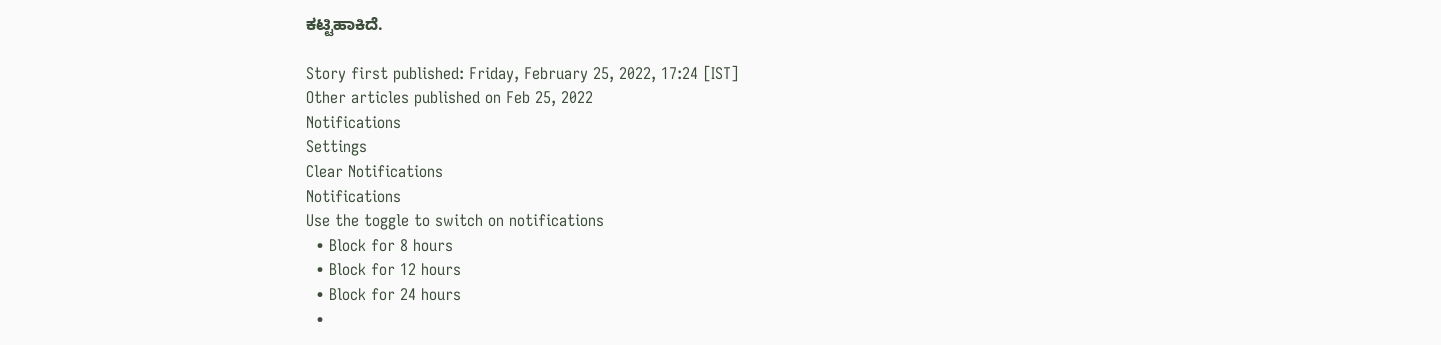ಕಟ್ಟಿಹಾಕಿದೆ.

Story first published: Friday, February 25, 2022, 17:24 [IST]
Other articles published on Feb 25, 2022
Notifications
Settings
Clear Notifications
Notifications
Use the toggle to switch on notifications
  • Block for 8 hours
  • Block for 12 hours
  • Block for 24 hours
  •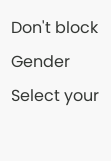Don't block
Gender
Select your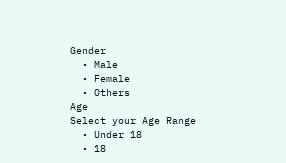Gender
  • Male
  • Female
  • Others
Age
Select your Age Range
  • Under 18
  • 18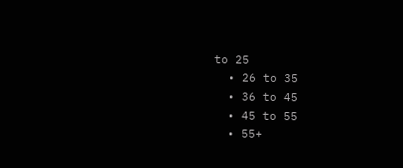to 25
  • 26 to 35
  • 36 to 45
  • 45 to 55
  • 55+